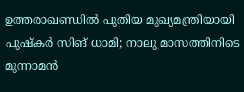ഉത്തരാഖണ്ഡില്‍ പുതിയ മുഖ്യമന്ത്രിയായി പുഷ്‌കര്‍ സിങ് ധാമി; നാലു മാസത്തിനിടെ മുന്നാമന്‍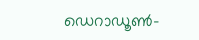ഡെറാഡൂണ്‍-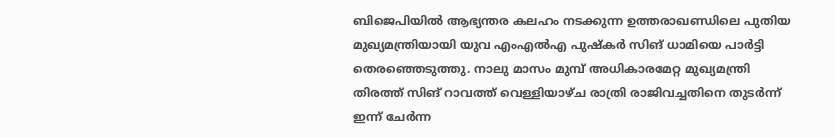ബിജെപിയില്‍ ആഭ്യന്തര കലഹം നടക്കുന്ന ഉത്തരാഖണ്ഡിലെ പുതിയ മുഖ്യമന്ത്രിയായി യുവ എംഎല്‍എ പുഷ്‌കര്‍ സിങ് ധാമിയെ പാര്‍ട്ടി തെരഞ്ഞെടുത്തു. നാലു മാസം മുമ്പ് അധികാരമേറ്റ മുഖ്യമന്ത്രി തിരത്ത് സിങ് റാവത്ത് വെള്ളിയാഴ്ച രാത്രി രാജിവച്ചതിനെ തുടര്‍ന്ന് ഇന്ന് ചേര്‍ന്ന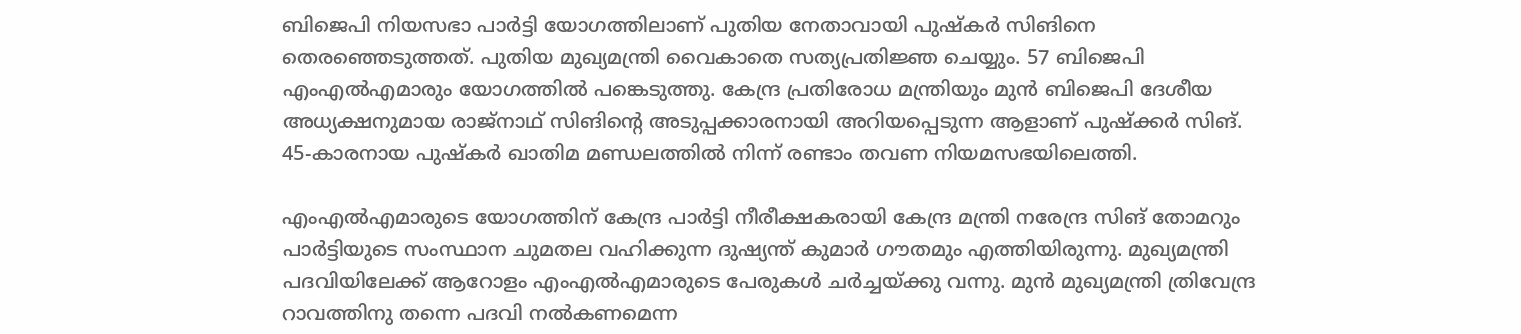ബിജെപി നിയസഭാ പാര്‍ട്ടി യോഗത്തിലാണ് പുതിയ നേതാവായി പുഷ്‌കര്‍ സിങിനെ തെരഞ്ഞെടുത്തത്. പുതിയ മുഖ്യമന്ത്രി വൈകാതെ സത്യപ്രതിജ്ഞ ചെയ്യും. 57 ബിജെപി എംഎല്‍എമാരും യോഗത്തില്‍ പങ്കെടുത്തു. കേന്ദ്ര പ്രതിരോധ മന്ത്രിയും മുന്‍ ബിജെപി ദേശീയ അധ്യക്ഷനുമായ രാജ്‌നാഥ് സിങിന്റെ അടുപ്പക്കാരനായി അറിയപ്പെടുന്ന ആളാണ് പുഷ്‌ക്കര്‍ സിങ്. 45-കാരനായ പുഷ്‌കര്‍ ഖാതിമ മണ്ഡലത്തില്‍ നിന്ന് രണ്ടാം തവണ നിയമസഭയിലെത്തി.

എംഎല്‍എമാരുടെ യോഗത്തിന് കേന്ദ്ര പാര്‍ട്ടി നീരീക്ഷകരായി കേന്ദ്ര മന്ത്രി നരേന്ദ്ര സിങ് തോമറും പാര്‍ട്ടിയുടെ സംസ്ഥാന ചുമതല വഹിക്കുന്ന ദുഷ്യന്ത് കുമാര്‍ ഗൗതമും എത്തിയിരുന്നു. മുഖ്യമന്ത്രി പദവിയിലേക്ക് ആറോളം എംഎല്‍എമാരുടെ പേരുകള്‍ ചര്‍ച്ചയ്ക്കു വന്നു. മുന്‍ മുഖ്യമന്ത്രി ത്രിവേന്ദ്ര റാവത്തിനു തന്നെ പദവി നല്‍കണമെന്ന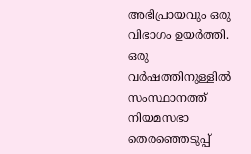അഭിപ്രായവും ഒരു വിഭാഗം ഉയര്‍ത്തി. ഒരു വര്‍ഷത്തിനുള്ളില്‍ സംസ്ഥാനത്ത് നിയമസഭാ തെരഞ്ഞെടുപ്പ്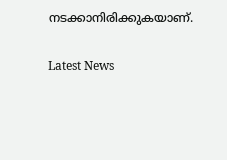നടക്കാനിരിക്കുകയാണ്.


Latest News